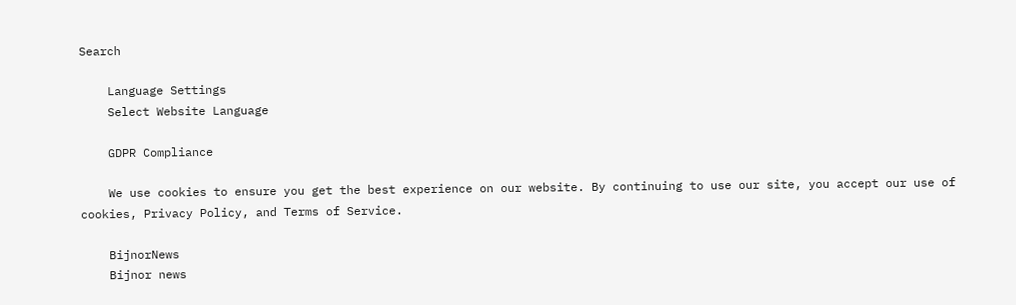Search

    Language Settings
    Select Website Language

    GDPR Compliance

    We use cookies to ensure you get the best experience on our website. By continuing to use our site, you accept our use of cookies, Privacy Policy, and Terms of Service.

    BijnorNews
    Bijnor news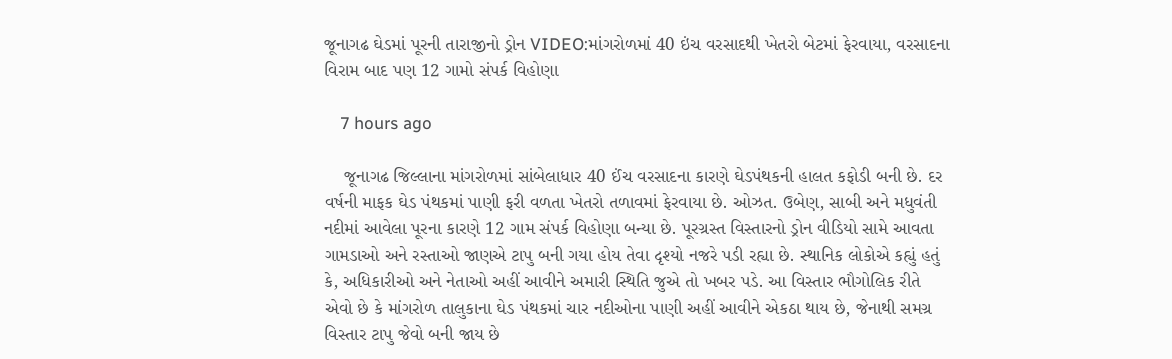જૂનાગઢ ઘેડમાં પૂરની તારાજીનો ડ્રોન VIDEO:માંગરોળમાં 40 ઇંચ વરસાદથી ખેતરો બેટમાં ફેરવાયા, વરસાદના વિરામ બાદ પણ 12 ગામો સંપર્ક વિહોણા

    7 hours ago

    જૂનાગઢ જિલ્લાના માંગરોળમાં સાંબેલાધાર 40 ઈંચ વરસાદના કારણે ઘેડપંથકની હાલત કફોડી બની છે. દર વર્ષની માફક ઘેડ પંથકમાં પાણી ફરી વળતા ખેતરો તળાવમાં ફેરવાયા છે. ઓઝત. ઉબેણ, સાબી અને મધુવંતી નદીમાં આવેલા પૂરના કારણે 12 ગામ સંપર્ક વિહોણા બન્યા છે. પૂરગ્રસ્ત વિસ્તારનો ડ્રોન વીડિયો સામે આવતા ગામડાઓ અને રસ્તાઓ જાણએ ટાપુ બની ગયા હોય તેવા દૃશ્યો નજરે પડી રહ્યા છે. સ્થાનિક લોકોએ કહ્યું હતું કે, અધિકારીઓ અને નેતાઓ અહીં આવીને અમારી સ્થિતિ જુએ તો ખબર પડે. આ વિસ્તાર ભૌગોલિક રીતે એવો છે કે માંગરોળ તાલુકાના ઘેડ પંથકમાં ચાર નદીઓના પાણી અહીં આવીને એકઠા થાય છે, જેનાથી સમગ્ર વિસ્તાર ટાપુ જેવો બની જાય છે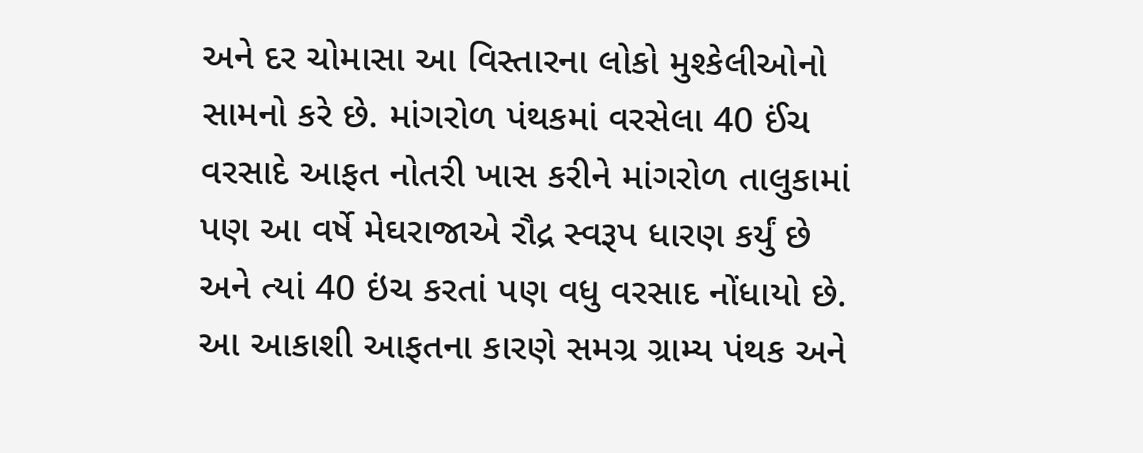અને દર ચોમાસા આ વિસ્તારના લોકો મુશ્કેલીઓનો સામનો કરે છે. માંગરોળ પંથકમાં વરસેલા 40 ઈંચ વરસાદે આફત નોતરી ખાસ કરીને માંગરોળ તાલુકામાં પણ આ વર્ષે મેઘરાજાએ રૌદ્ર સ્વરૂપ ધારણ કર્યું છે અને ત્યાં 40 ઇંચ કરતાં પણ વધુ વરસાદ નોંધાયો છે. આ આકાશી આફતના કારણે સમગ્ર ગ્રામ્ય પંથક અને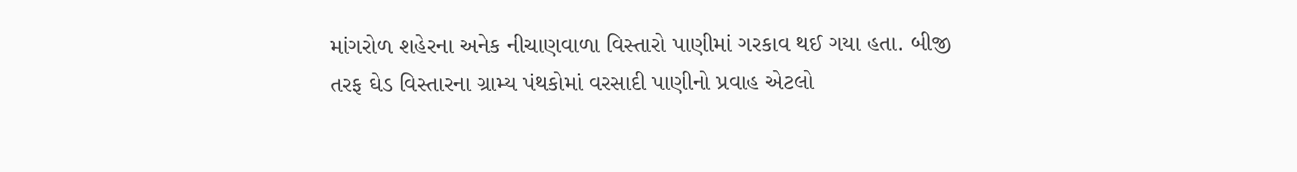માંગરોળ શહેરના અનેક નીચાણવાળા વિસ્તારો પાણીમાં ગરકાવ થઈ ગયા હતા. બીજી તરફ ઘેડ વિસ્તારના ગ્રામ્ય પંથકોમાં વરસાદી પાણીનો પ્રવાહ એટલો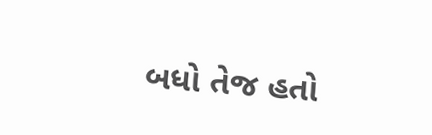બધો તેજ હતો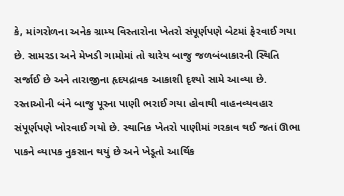કે, માંગરોળના અનેક ગ્રામ્ય વિસ્તારોના ખેતરો સંપૂર્ણપણે બેટમાં ફેરવાઈ ગયા છે. સામરડા અને મેખડી ગામોમાં તો ચારેય બાજુ જળબંબાકારની સ્થિતિ સર્જાઈ છે અને તારાજીના હૃદયદ્રાવક આકાશી દૃશ્યો સામે આવ્યા છે. રસ્તાઓની બંને બાજુ પૂરના પાણી ભરાઈ ગયા હોવાથી વાહનવ્યવહાર સંપૂર્ણપણે ખોરવાઈ ગયો છે. સ્થાનિક ખેતરો પાણીમાં ગરકાવ થઈ જતાં ઊભા પાકને વ્યાપક નુકસાન થયું છે અને ખેડૂતો આર્થિક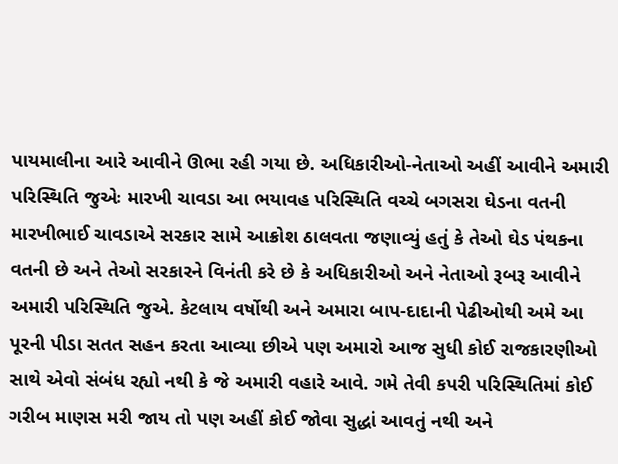પાયમાલીના આરે આવીને ઊભા રહી ગયા છે. અધિકારીઓ-નેતાઓ અહીં આવીને અમારી પરિસ્થિતિ જુએઃ મારખી ચાવડા આ ભયાવહ પરિસ્થિતિ વચ્ચે બગસરા ઘેડના વતની મારખીભાઈ ચાવડાએ સરકાર સામે આક્રોશ ઠાલવતા જણાવ્યું હતું કે તેઓ ઘેડ પંથકના વતની છે અને તેઓ સરકારને વિનંતી કરે છે કે અધિકારીઓ અને નેતાઓ રૂબરૂ આવીને અમારી પરિસ્થિતિ જુએ. કેટલાય વર્ષોથી અને અમારા બાપ-દાદાની પેઢીઓથી અમે આ પૂરની પીડા સતત સહન કરતા આવ્યા છીએ પણ અમારો આજ સુધી કોઈ રાજકારણીઓ સાથે એવો સંબંધ રહ્યો નથી કે જે અમારી વહારે આવે. ગમે તેવી કપરી પરિસ્થિતિમાં કોઈ ગરીબ માણસ મરી જાય તો પણ અહીં કોઈ જોવા સુદ્ધાં આવતું નથી અને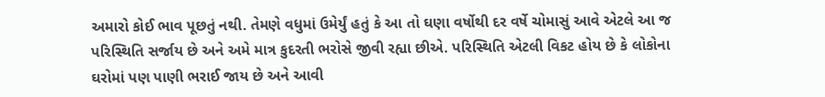અમારો કોઈ ભાવ પૂછતું નથી. તેમણે વધુમાં ઉમેર્યું હતું કે આ તો ઘણા વર્ષોથી દર વર્ષે ચોમાસું આવે એટલે આ જ પરિસ્થિતિ સર્જાય છે અને અમે માત્ર કુદરતી ભરોસે જીવી રહ્યા છીએ. પરિસ્થિતિ એટલી વિકટ હોય છે કે લોકોના ઘરોમાં પણ પાણી ભરાઈ જાય છે અને આવી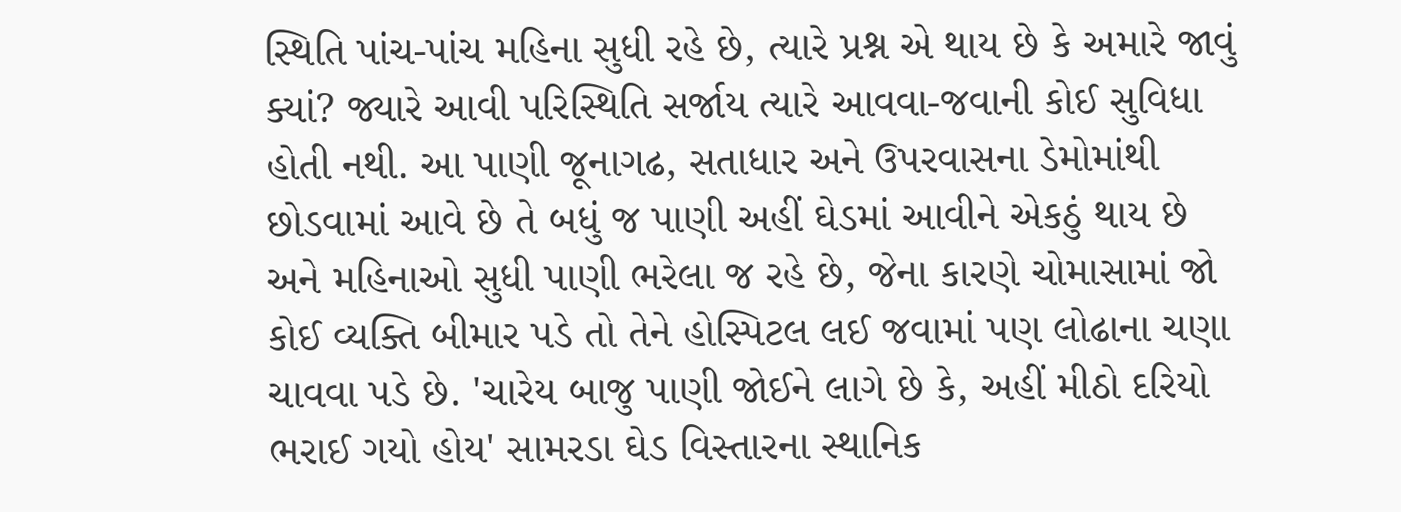સ્થિતિ પાંચ-પાંચ મહિના સુધી રહે છે, ત્યારે પ્રશ્ન એ થાય છે કે અમારે જાવું ક્યાં? જ્યારે આવી પરિસ્થિતિ સર્જાય ત્યારે આવવા-જવાની કોઈ સુવિધા હોતી નથી. આ પાણી જૂનાગઢ, સતાધાર અને ઉપરવાસના ડેમોમાંથી છોડવામાં આવે છે તે બધું જ પાણી અહીં ઘેડમાં આવીને એકઠું થાય છે અને મહિનાઓ સુધી પાણી ભરેલા જ રહે છે, જેના કારણે ચોમાસામાં જો કોઈ વ્યક્તિ બીમાર પડે તો તેને હોસ્પિટલ લઈ જવામાં પણ લોઢાના ચણા ચાવવા પડે છે. 'ચારેય બાજુ પાણી જોઈને લાગે છે કે, અહીં મીઠો દરિયો ભરાઈ ગયો હોય' સામરડા ઘેડ વિસ્તારના સ્થાનિક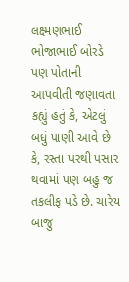લક્ષ્મણભાઈ ભોજાભાઈ બોરડે પણ પોતાની આપવીતી જણાવતા કહ્યું હતું કે, એટલું બધું પાણી આવે છે કે, રસ્તા પરથી પસાર થવામાં પણ બહુ જ તકલીફ પડે છે. ચારેય બાજુ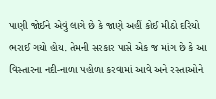પાણી જોઈને એવું લાગે છે કે જાણે અહીં કોઈ મીઠો દરિયો ભરાઈ ગયો હોય. તેમની સરકાર પાસે એક જ માંગ છે કે આ વિસ્તારના નદી-નાળા પહોળા કરવામાં આવે અને રસ્તાઓને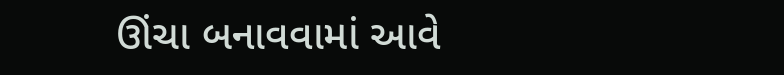ઊંચા બનાવવામાં આવે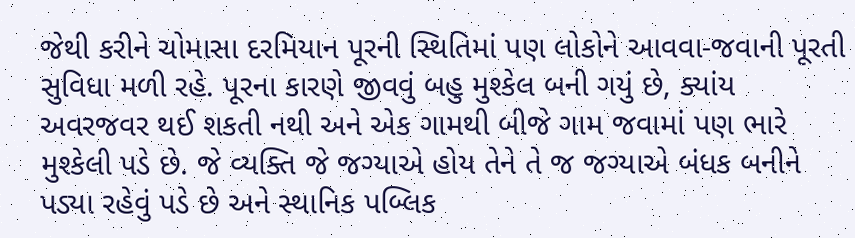જેથી કરીને ચોમાસા દરમિયાન પૂરની સ્થિતિમાં પણ લોકોને આવવા-જવાની પૂરતી સુવિધા મળી રહે. પૂરના કારણે જીવવું બહુ મુશ્કેલ બની ગયું છે, ક્યાંય અવરજવર થઈ શકતી નથી અને એક ગામથી બીજે ગામ જવામાં પણ ભારે મુશ્કેલી પડે છે. જે વ્યક્તિ જે જગ્યાએ હોય તેને તે જ જગ્યાએ બંધક બનીને પડ્યા રહેવું પડે છે અને સ્થાનિક પબ્લિક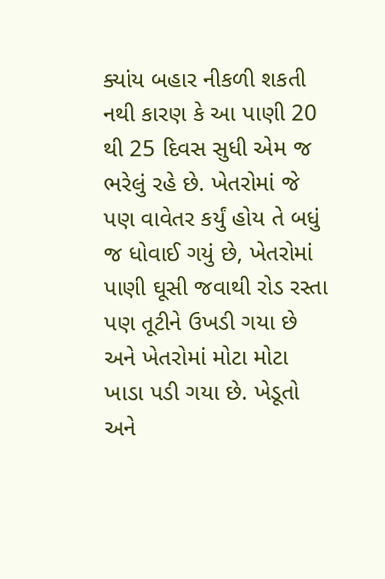ક્યાંય બહાર નીકળી શકતી નથી કારણ કે આ પાણી 20 થી 25 દિવસ સુધી એમ જ ભરેલું રહે છે. ખેતરોમાં જે પણ વાવેતર કર્યું હોય તે બધું જ ધોવાઈ ગયું છે, ખેતરોમાં પાણી ઘૂસી જવાથી રોડ રસ્તા પણ તૂટીને ઉખડી ગયા છે અને ખેતરોમાં મોટા મોટા ખાડા પડી ગયા છે. ખેડૂતો અને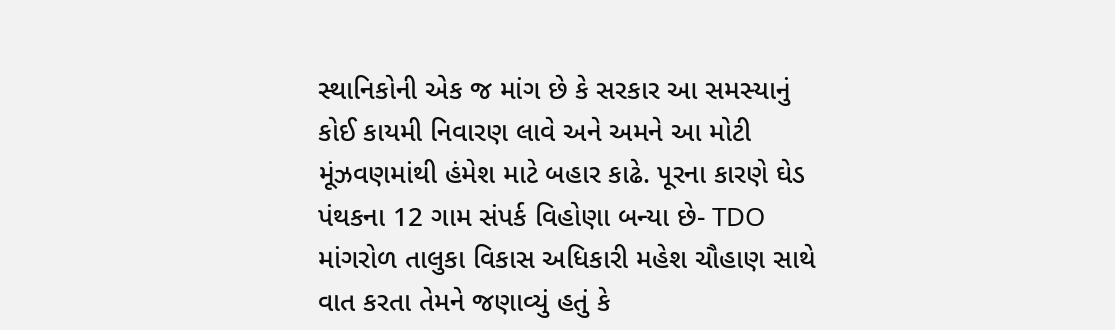સ્થાનિકોની એક જ માંગ છે કે સરકાર આ સમસ્યાનું કોઈ કાયમી નિવારણ લાવે અને અમને આ મોટી મૂંઝવણમાંથી હંમેશ માટે બહાર કાઢે. પૂરના કારણે ઘેડ પંથકના 12 ગામ સંપર્ક વિહોણા બન્યા છે- TDO માંગરોળ તાલુકા વિકાસ અધિકારી મહેશ ચૌહાણ સાથે વાત કરતા તેમને જણાવ્યું હતું કે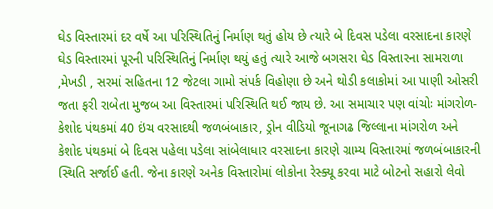ઘેડ વિસ્તારમાં દર વર્ષે આ પરિસ્થિતિનું નિર્માણ થતું હોય છે ત્યારે બે દિવસ પડેલા વરસાદના કારણે ઘેડ વિસ્તારમાં પૂરની પરિસ્થિતિનું નિર્માણ થયું હતું ત્યારે આજે બગસરા ઘેડ વિસ્તારના સામરાળા ,મેખડી , સરમાં સહિતના 12 જેટલા ગામો સંપર્ક વિહોણા છે અને થોડી કલાકોમાં આ પાણી ઓસરી જતા ફરી રાબેતા મુજબ આ વિસ્તારમાં પરિસ્થિતિ થઈ જાય છે. આ સમાચાર પણ વાંચોઃ માંગરોળ-કેશોદ પંથકમાં 40 ઇંચ વરસાદથી જળબંબાકાર, ડ્રોન વીડિયો જૂનાગઢ જિલ્લાના માંગરોળ અને કેશોદ પંથકમાં બે દિવસ પહેલા પડેલા સાંબેલાધાર વરસાદના કારણે ગ્રામ્ય વિસ્તારમાં જળબંબાકારની સ્થિતિ સર્જાઈ હતી. જેના કારણે અનેક વિસ્તારોમાં લોકોના રેસ્ક્યૂ કરવા માટે બોટનો સહારો લેવો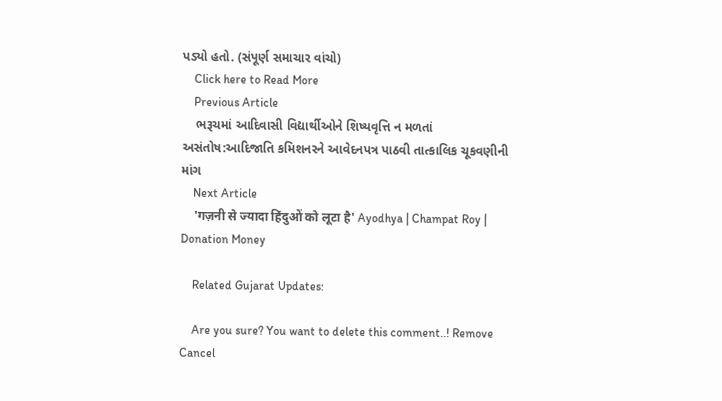પડ્યો હતો. (સંપૂર્ણ સમાચાર વાંચો)
    Click here to Read More
    Previous Article
    ભરૂચમાં આદિવાસી વિદ્યાર્થીઓને શિષ્યવૃત્તિ ન મળતાં અસંતોષ:આદિજાતિ કમિશનરને આવેદનપત્ર પાઠવી તાત્કાલિક ચૂકવણીની માંગ
    Next Article
    'गज़नी से ज्यादा हिंदुओं को लूटा है' Ayodhya | Champat Roy | Donation Money

    Related Gujarat Updates:

    Are you sure? You want to delete this comment..! Remove Cancel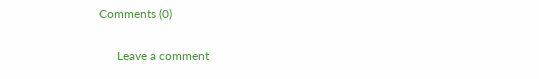Comments (0)

      Leave a comment